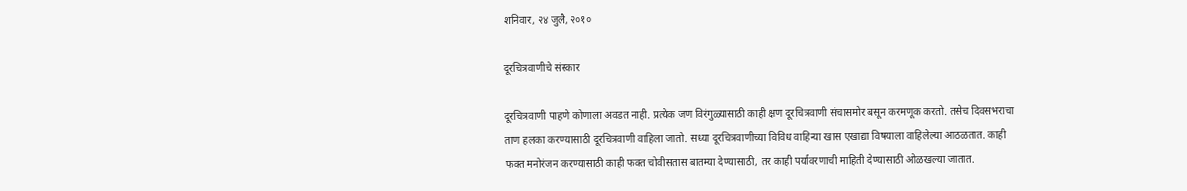शनिवार, २४ जुलै, २०१०

दूरचित्रवाणीचे संस्कार

दूरचित्रवाणी पाहणे कोणाला अवडत नाही. प्रत्येक जण विरंगुळ्यासाठी काही क्षण दूरचित्रवाणी संचासमोर बसून करमणूक करतो. तसेच दिवसभराचा ताण हलका करण्यासाठी दूरचित्रवाणी वाहिला जातो. सध्या दूरचित्रवाणीच्या विविध वाहिन्या खास एखाद्या विषयाला वाहिलेल्या आठळतात. काही फक्त मनोरंजन करण्यासाठी काही फक्त चोवीसतास बातम्या देण्यासाठी, तर काही पर्यावरणाची माहिती देण्यासाठी ओळखल्या जातात.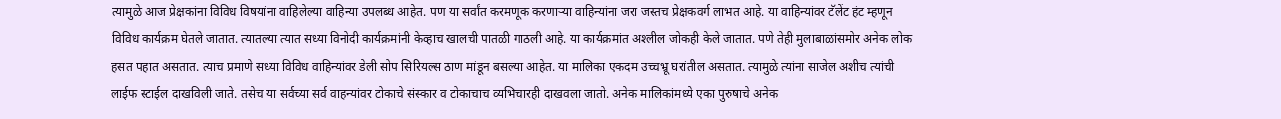त्यामुळे आज प्रेक्षकांना विविध विषयांना वाहिलेल्या वाहिन्या उपलब्ध आहेत. पण या सर्वांत करमणूक करणाऱ्या वाहिन्यांना जरा जस्तच प्रेक्षकवर्ग लाभत आहे. या वाहिन्यांवर टॅलेंट हंट म्हणून विविध कार्यक्रम घेतले जातात. त्यातल्या त्यात सध्या विनोदी कार्यक्रमांनी केव्हाच खालची पातळी गाठली आहे. या कार्यक्रमांत अश्‍लील जोकही केले जातात. पणे तेही मुलाबाळांसमोर अनेक लोक हसत पहात असतात. त्याच प्रमाणे सध्या विविध वाहिन्यांवर डेली सोप सिरियल्स ठाण मांडून बसल्या आहेत. या मालिका एकदम उच्चभ्रू घरांतील असतात. त्यामुळे त्यांना साजेल अशीच त्यांची लाईफ स्टाईल दाखविली जाते. तसेच या सर्वच्या सर्व वाहन्यांवर टोकाचे संस्कार व टोकाचाच व्यभिचारही दाखवला जातो. अनेक मालिकांमध्ये एका पुरुषाचे अनेक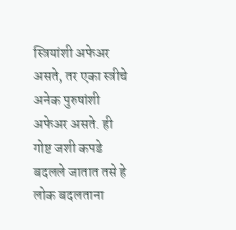स्त्रियांशी अफेअर असते, तर एका स्त्रीचे अनेक पुरुषांशी अफेअर असते. ही गोष्ट जशी कपडे बदलले जातात तसे हे लोक बदलताना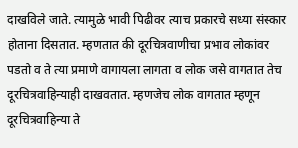दाखविले जाते. त्यामुळे भावी पिढीवर त्याच प्रकारचे सध्या संस्कार होताना दिसतात. म्हणतात की दूरचित्रवाणीचा प्रभाव लोकांवर पडतो व ते त्या प्रमाणे वागायला लागता व लोक जसे वागतात तेच दूरचित्रवाहिन्याही दाखवतात. म्हणजेच लोक वागतात म्हणून दूरचित्रवाहिन्या ते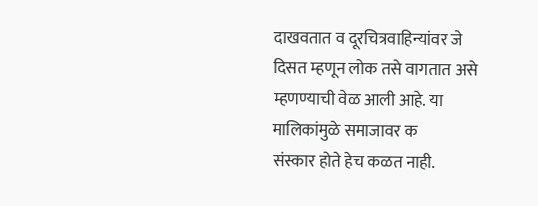दाखवतात व दूरचित्रवाहिन्यांवर जे दिसत म्हणून लोक तसे वागतात असे म्हणण्याची वेळ आली आहे. या मालिकांमुळे समाजावर क
संस्कार होते हेच कळत नाही.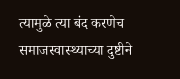त्यामुळे त्या बंद करणेच समाजस्वास्थ्याच्या दुष्टीने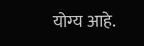योग्य आहे.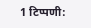1 टिप्पणी: